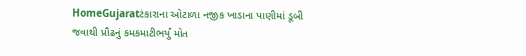HomeGujaratટંકારાના ઓટાળા નજીક ખાડાના પાણીમાં ડૂબી જવાથી પ્રૌઢનું કમકમાટીભર્યું મોત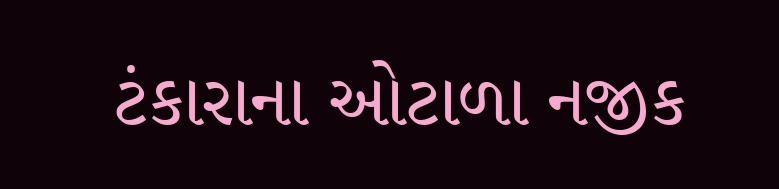ટંકારાના ઓટાળા નજીક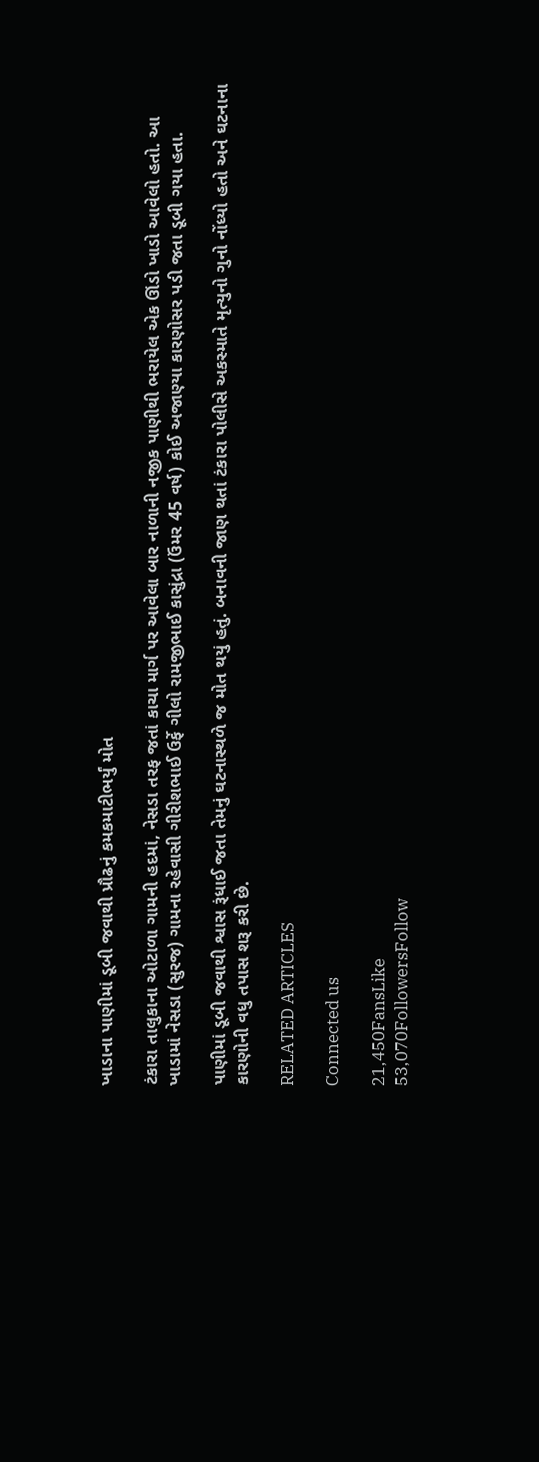ખાડાના પાણીમાં ડૂબી જવાથી પ્રૌઢનું કમકમાટીભર્યું મોત

ટંકારા તાલુકાના ઓટાળા ગામની હદમાં, નેસડા તરફ જતાં કાચા માર્ગ પર આવેલા બાર નાળાની નજીક પાણીથી ભરાયેલ એક ઊંડો ખાડો આવેલો હતો. આ ખાડામાં નેસડા (સુરજ) ગામના રહેવાસી ગીરીશભાઈ ઉર્ફે ગીલો રામજીભાઈ કાસુંદ્રા (ઉંમર 45 વર્ષ) કોઈ અજાણ્યા કારણોસર પડી જતા ડૂબી ગયા હતા.

પાણીમાં ડૂબી જવાથી શ્વાસ રૂંધાઈ જતા તેમનું ઘટનાસ્થળે જ મોત થયું હતું. બનાવની જાણ થતાં ટંકારા પોલીસે અકસ્માતે મૃત્યુનો ગુનો નોંધ્યો હતો અને ઘટનાના કારણોની વધુ તપાસ શરૂ કરી છે.

RELATED ARTICLES

Connected us

21,450FansLike
53,070FollowersFollow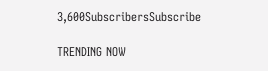3,600SubscribersSubscribe

TRENDING NOW